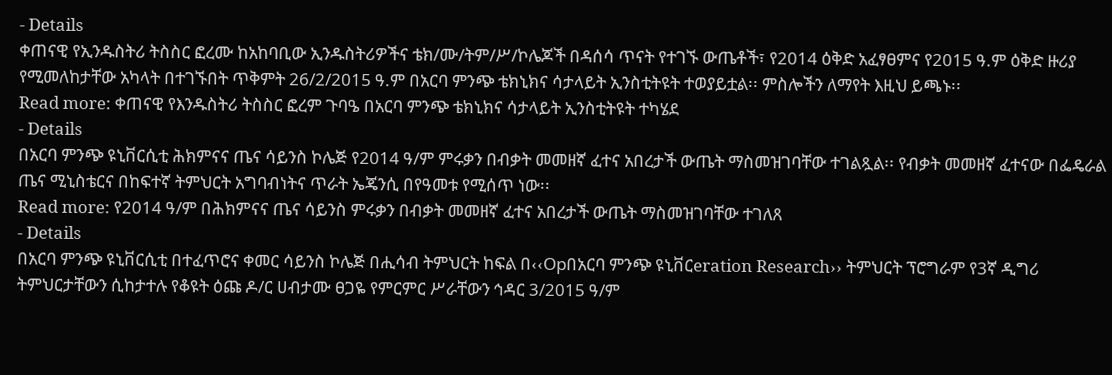- Details
ቀጠናዊ የኢንዱስትሪ ትስስር ፎረሙ ከአከባቢው ኢንዱስትሪዎችና ቴክ/ሙ/ትም/ሥ/ኮሌጆች በዳሰሳ ጥናት የተገኙ ውጤቶች፣ የ2014 ዕቅድ አፈፃፀምና የ2015 ዓ.ም ዕቅድ ዙሪያ የሚመለከታቸው አካላት በተገኙበት ጥቅምት 26/2/2015 ዓ.ም በአርባ ምንጭ ቴክኒክና ሳታላይት ኢንስቲትዩት ተወያይቷል፡፡ ምስሎችን ለማየት እዚህ ይጫኑ፡፡
Read more: ቀጠናዊ የእንዱስትሪ ትስስር ፎረም ጉባዔ በአርባ ምንጭ ቴክኒክና ሳታላይት ኢንስቲትዩት ተካሄደ
- Details
በአርባ ምንጭ ዩኒቨርሲቲ ሕክምናና ጤና ሳይንስ ኮሌጅ የ2014 ዓ/ም ምሩቃን በብቃት መመዘኛ ፈተና አበረታች ውጤት ማስመዝገባቸው ተገልጿል፡፡ የብቃት መመዘኛ ፈተናው በፌዴራል ጤና ሚኒስቴርና በከፍተኛ ትምህርት አግባብነትና ጥራት ኤጄንሲ በየዓመቱ የሚሰጥ ነው፡፡
Read more: የ2014 ዓ/ም በሕክምናና ጤና ሳይንስ ምሩቃን በብቃት መመዘኛ ፈተና አበረታች ውጤት ማስመዝገባቸው ተገለጸ
- Details
በአርባ ምንጭ ዩኒቨርሲቲ በተፈጥሮና ቀመር ሳይንስ ኮሌጅ በሒሳብ ትምህርት ከፍል በ‹‹Opበአርባ ምንጭ ዩኒቨርeration Research›› ትምህርት ፕሮግራም የ3ኛ ዲግሪ ትምህርታቸውን ሲከታተሉ የቆዩት ዕጩ ዶ/ር ሀብታሙ ፀጋዬ የምርምር ሥራቸውን ኅዳር 3/2015 ዓ/ም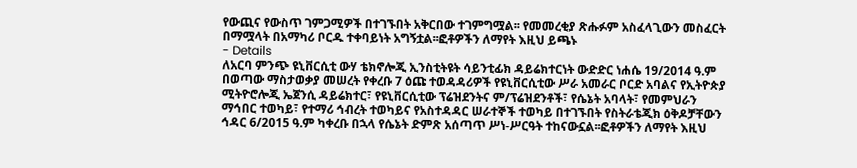የውጪና የውስጥ ገምጋሚዎች በተገኙበት አቅርበው ተገምግሟል፡፡ የመመረቂያ ጽሑፉም አስፈላጊውን መስፈርት በማሟላት በአማካሪ ቦርዱ ተቀባይነት አግኝቷል፡፡ፎቶዎችን ለማየት እዚህ ይጫኑ
- Details
ለአርባ ምንጭ ዩኒቨርሲቲ ውሃ ቴክኖሎጂ ኢንስቲትዩት ሳይንቲፊክ ዳይሬክተርነት ውድድር ነሐሴ 19/2014 ዓ.ም በወጣው ማስታወቃያ መሠረት የቀረቡ 7 ዕጩ ተወዳዳሪዎች የዩኒቨርሲቲው ሥራ አመራር ቦርድ አባልና የኢትዮጵያ ሚትዮሮሎጂ ኤጀንሲ ዳይሬክተር፣ የዩኒቨርሲቲው ፕሬዝደንትና ም/ፕሬዝደንቶች፣ የሴኔት አባላት፣ የመምህራን ማኅበር ተወካይ፣ የተማሪ ኅብረት ተወካይና የአስተዳዳር ሠራተኞች ተወካይ በተገኙበት የስትራቴጂክ ዕቅዶቻቸውን ኅዳር 6/2015 ዓ.ም ካቀረቡ በኋላ የሴኔት ድምጽ አሰጣጥ ሥነ-ሥርዓት ተከናውኗል፡፡ፎቶዎችን ለማየት እዚህ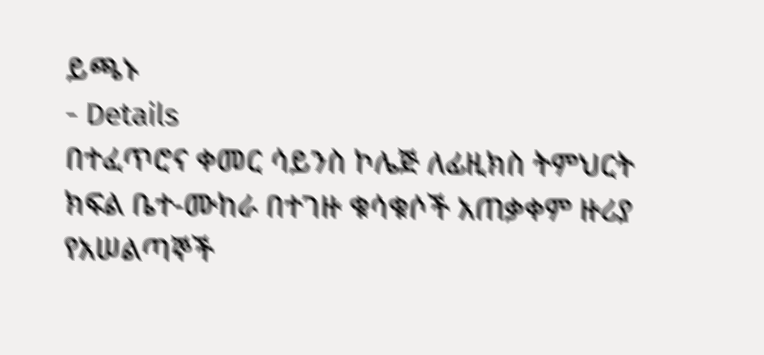ይጫኑ
- Details
በተፈጥሮና ቀመር ሳይንስ ኮሌጅ ለፊዚክስ ትምህርት ክፍል ቤተ-ሙከራ በተገዙ ቁሳቁሶች አጠቃቀም ዙሪያ የአሠልጣኞች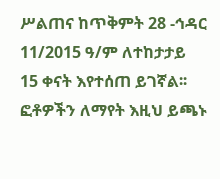ሥልጠና ከጥቅምት 28 -ኅዳር 11/2015 ዓ/ም ለተከታታይ 15 ቀናት እየተሰጠ ይገኛል፡፡ፎቶዎችን ለማየት እዚህ ይጫኑ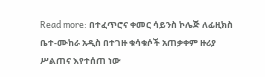Read more: በተፈጥሮና ቀመር ሳይንስ ኮሌጅ ለፊዚክስ ቤተ-ሙከራ አዲስ በተገዙ ቁሳቁሶች አጠቃቀም ዙሪያ ሥልጠና እየተሰጠ ነው